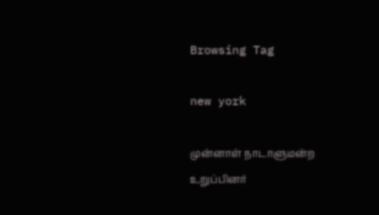Browsing Tag

new york

முன்னாள் நாடாளுமன்ற உறுப்பினர்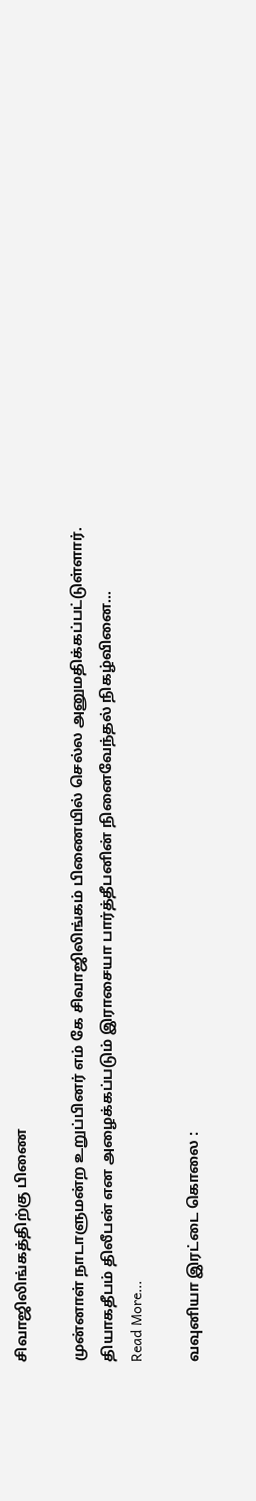சிவாஜிலிங்கத்திற்கு பிணை

முன்னாள் நாடாளுமன்ற உறுப்பினர் எம் கே சிவாஜிலிங்கம் பிணையில் செல்ல அனுமதிக்கப்பட்டுள்ளார். தியாகதீபம் திலீபன் என அழைக்கப்படும் இராசையா பார்த்தீபனின் நினைவேந்தல் நிகழ்வினை…
Read More...

வவுனியா இரட்டை கொலை :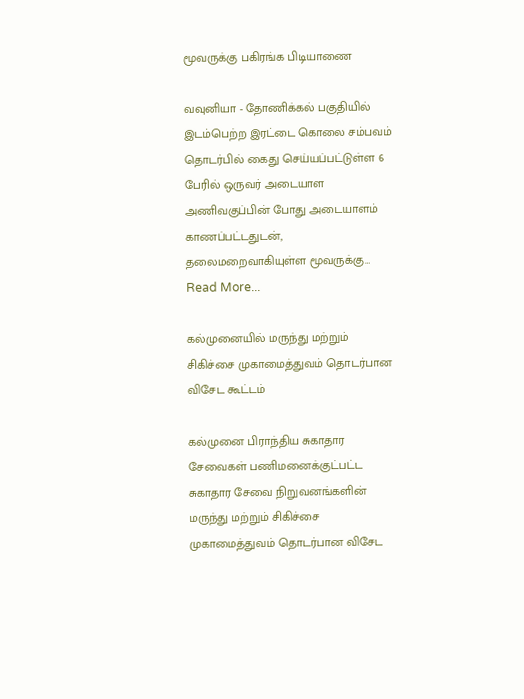மூவருக்கு பகிரங்க பிடியாணை

வவுனியா - தோணிக்கல் பகுதியில் இடம்பெற்ற இரட்டை கொலை சம்பவம் தொடர்பில் கைது செய்யப்பட்டுள்ள 6 பேரில் ஒருவர் அடையாள அணிவகுப்பின் போது அடையாளம் காணப்பட்டதுடன், தலைமறைவாகியுள்ள மூவருக்கு…
Read More...

கல்முனையில் மருந்து மற்றும் சிகிச்சை முகாமைத்துவம் தொடர்பான விசேட கூட்டம்

கல்முனை பிராந்திய சுகாதார சேவைகள் பணிமனைக்குட்பட்ட சுகாதார சேவை நிறுவனங்களின் மருந்து மற்றும் சிகிச்சை முகாமைத்துவம் தொடர்பான விசேட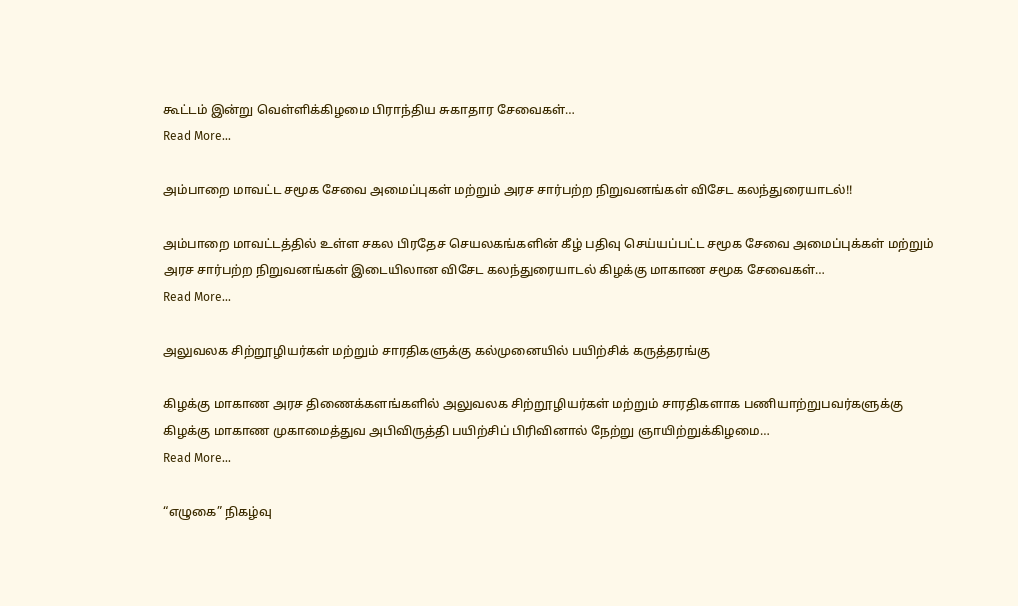கூட்டம் இன்று வெள்ளிக்கிழமை பிராந்திய சுகாதார சேவைகள்…
Read More...

அம்பாறை மாவட்ட சமூக சேவை அமைப்புகள் மற்றும் அரச சார்பற்ற நிறுவனங்கள் விசேட கலந்துரையாடல்!!

அம்பாறை மாவட்டத்தில் உள்ள சகல பிரதேச செயலகங்களின் கீழ் பதிவு செய்யப்பட்ட சமூக சேவை அமைப்புக்கள் மற்றும் அரச சார்பற்ற நிறுவனங்கள் இடையிலான விசேட கலந்துரையாடல் கிழக்கு மாகாண சமூக சேவைகள்…
Read More...

அலுவலக சிற்றூழியர்கள் மற்றும் சாரதிகளுக்கு கல்முனையில் பயிற்சிக் கருத்தரங்கு

கிழக்கு மாகாண அரச திணைக்களங்களில் அலுவலக சிற்றூழியர்கள் மற்றும் சாரதிகளாக பணியாற்றுபவர்களுக்கு கிழக்கு மாகாண முகாமைத்துவ அபிவிருத்தி பயிற்சிப் பிரிவினால் நேற்று ஞாயிற்றுக்கிழமை…
Read More...

“எழுகை” நிகழ்வு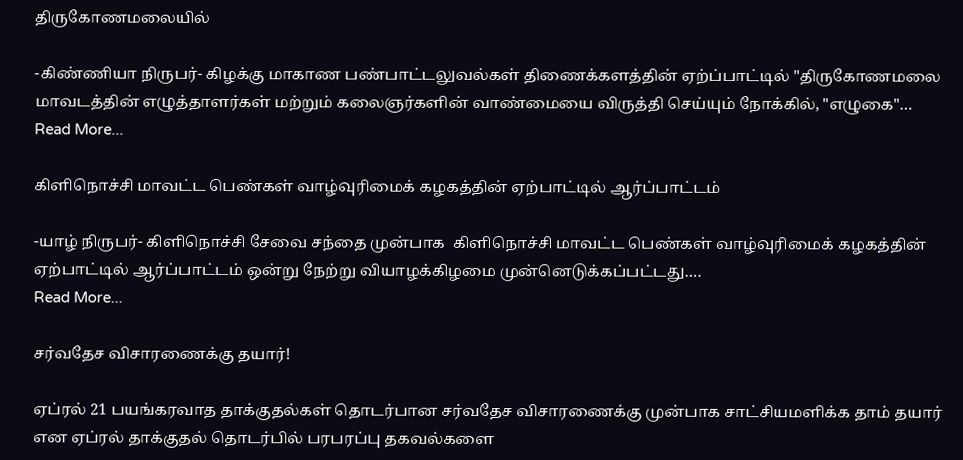திருகோணமலையில்

-கிண்ணியா நிருபர்- கிழக்கு மாகாண பண்பாட்டலுவல்கள் திணைக்களத்தின் ஏற்ப்பாட்டில் "திருகோணமலை மாவடத்தின் எழுத்தாளர்கள் மற்றும் கலைஞர்களின் வாண்மையை விருத்தி செய்யும் நோக்கில், "எழுகை"…
Read More...

கிளிநொச்சி மாவட்ட பெண்கள் வாழ்வுரிமைக் கழகத்தின் ஏற்பாட்டில் ஆர்ப்பாட்டம்

-யாழ் நிருபர்- கிளிநொச்சி சேவை சந்தை முன்பாக  கிளிநொச்சி மாவட்ட பெண்கள் வாழ்வுரிமைக் கழகத்தின் ஏற்பாட்டில் ஆர்ப்பாட்டம் ஒன்று நேற்று வியாழக்கிழமை முன்னெடுக்கப்பட்டது.…
Read More...

சர்வதேச விசாரணைக்கு தயார்!

ஏப்ரல் 21 பயங்கரவாத தாக்குதல்கள் தொடர்பான சர்வதேச விசாரணைக்கு முன்பாக சாட்சியமளிக்க தாம் தயார் என ஏப்ரல் தாக்குதல் தொடர்பில் பரபரப்பு தகவல்களை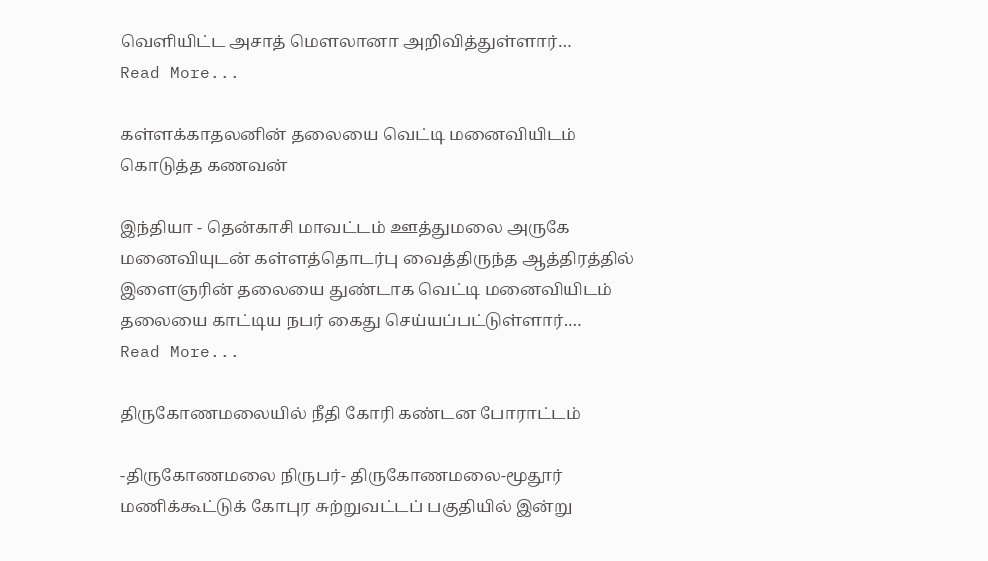வெளியிட்ட அசாத் மௌலானா அறிவித்துள்ளார்…
Read More...

கள்ளக்காதலனின் தலையை வெட்டி மனைவியிடம் கொடுத்த கணவன்

இந்தியா - தென்காசி மாவட்டம் ஊத்துமலை அருகே மனைவியுடன் கள்ளத்தொடர்பு வைத்திருந்த ஆத்திரத்தில் இளைஞரின் தலையை துண்டாக வெட்டி மனைவியிடம் தலையை காட்டிய நபர் கைது செய்யப்பட்டுள்ளார்.…
Read More...

திருகோணமலையில் நீதி கோரி கண்டன போராட்டம்

-திருகோணமலை நிருபர்- திருகோணமலை-மூதூர் மணிக்கூட்டுக் கோபுர சுற்றுவட்டப் பகுதியில் இன்று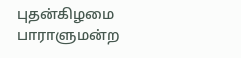புதன்கிழமை பாராளுமன்ற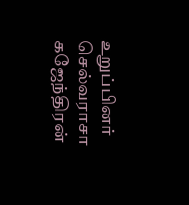உறுப்பினர் செல்வராசா கஜேந்திரன்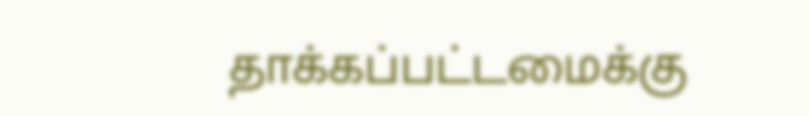தாக்கப்பட்டமைக்கு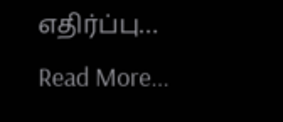எதிர்ப்பு…
Read More...